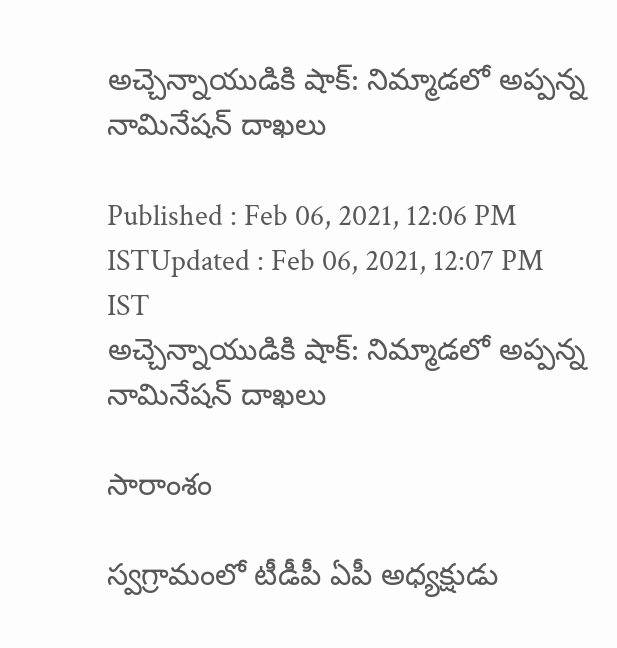అచ్చెన్నాయుడికి షాక్: నిమ్మాడలో అప్పన్న నామినేషన్ దాఖలు

Published : Feb 06, 2021, 12:06 PM ISTUpdated : Feb 06, 2021, 12:07 PM IST
అచ్చెన్నాయుడికి షాక్: నిమ్మాడలో అప్పన్న నామినేషన్ దాఖలు

సారాంశం

స్వగ్రామంలో టీడీపీ ఏపీ అధ్యక్షుడు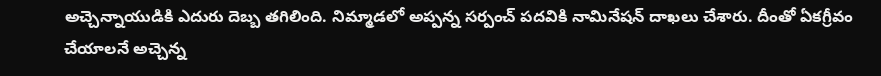అచ్చెన్నాయుడికి ఎదురు దెబ్బ తగిలింది. నిమ్మాడలో అప్పన్న సర్పంచ్ పదవికి నామినేషన్ దాఖలు చేశారు. దీంతో ఏకగ్రీవం చేయాలనే అచ్చెన్న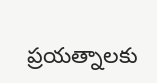ప్రయత్నాలకు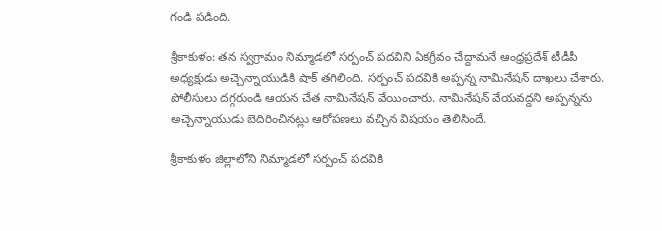గండి పడింది.

శ్రీకాకుళం: తన స్వగ్రామం నిమ్మాడలో సర్పంచ్ పదవిని ఏకగ్రీవం చేద్దామనే ఆంధ్రప్రదేశ్ టీడీపీ అధ్యక్షుడు అచ్చెన్నాయుడికి షాక్ తగిలింది. సర్పంచ్ పదవికి అప్పన్న నామినేషన్ దాఖలు చేశారు. పోలీసులు దగ్గరుండి ఆయన చేత నామినేషన్ వేయించారు. నామినేషన్ వేయవద్దని అప్పన్నను అచ్చెన్నాయుడు బెదిరించినట్లు ఆరోపణలు వచ్చిన విషయం తెలిసిందే.

శ్రీకాకుళం జిల్లాలోని నిమ్మాడలో సర్పంచ్ పదవికి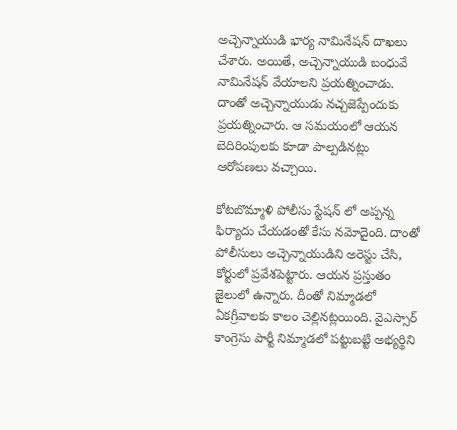అచ్చెన్నాయుడి భార్య నామినేషన్ దాఖలు చేశారు. అయితే, అచ్చెన్నాయుడి బంధువే నామినేషన్ వేయాలని ప్రయత్నించాడు. దాంతో అచ్చెన్నాయుడు నచ్చజెప్పేందుకు ప్రయత్నించారు. ఆ సమయంలో ఆయన బెదిరింపులకు కూడా పాల్పడినట్లు ఆరోపణలు వచ్చాయి.

కోటబొమ్మాళి పోలీసు స్టేషన్ లో అప్పన్న ఫిర్యాదు చేయడంతో కేసు నమోదైంది. దాంతో పోలీసులు అచ్చెన్నాయుడిని అరెస్టు చేసి, కోర్టులో ప్రవేశపెట్టారు. ఆయన ప్రస్తుతం జైలులో ఉన్నారు. దీంతో నిమ్మాడలో ఏకగ్రీవాలకు కాలం చెల్లినట్లయింది. వైఎస్సార్ కాంగ్రెసు పార్టీ నిమ్మాడలో పట్టుబట్టి అభ్యర్థిని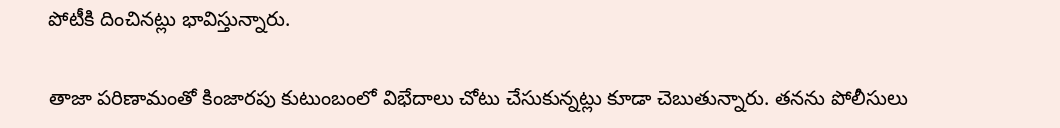పోటీకి దించినట్లు భావిస్తున్నారు.

తాజా పరిణామంతో కింజారపు కుటుంబంలో విభేదాలు చోటు చేసుకున్నట్లు కూడా చెబుతున్నారు. తనను పోలీసులు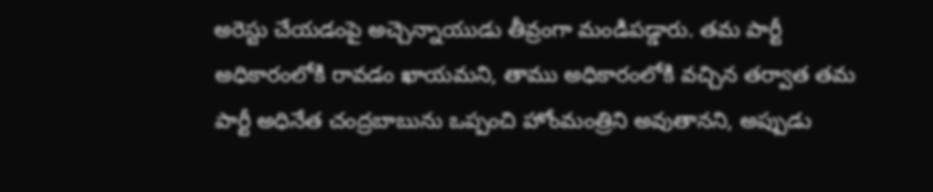అరెస్టు చేయడంపై అచ్చెన్నాయుడు తీవ్రంగా మండిపడ్డారు. తమ పార్టీ అధికారంలోకి రావడం ఖాయమని, తాము అధికారంలోకి వచ్చిన తర్వాత తమ పార్టీ అధినేత చంద్రబాబును ఒప్పంచి హోంమంత్రిని అవుతానని, అప్పుడు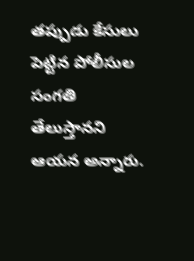తప్పుడు కేసులు పెట్టిన పోలీసుల సంగతి తేలుస్తానని ఆయన అన్నారు.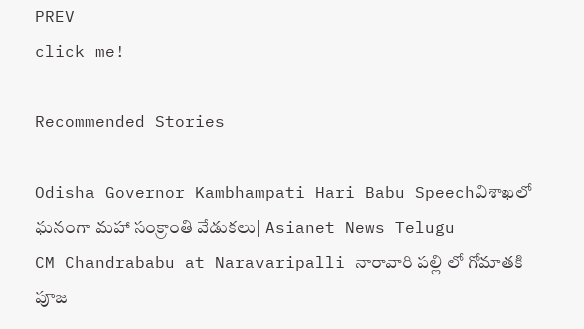PREV
click me!

Recommended Stories

Odisha Governor Kambhampati Hari Babu Speechవిశాఖలో ఘనంగా మహా సంక్రాంతి వేడుకలు| Asianet News Telugu
CM Chandrababu at Naravaripalli నారావారి పల్లి లో గోమాతకి పూజ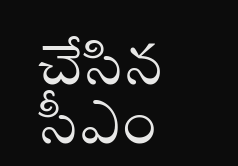చేసిన సీఎం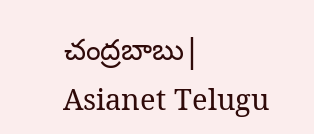చంద్రబాబు| Asianet Telugu